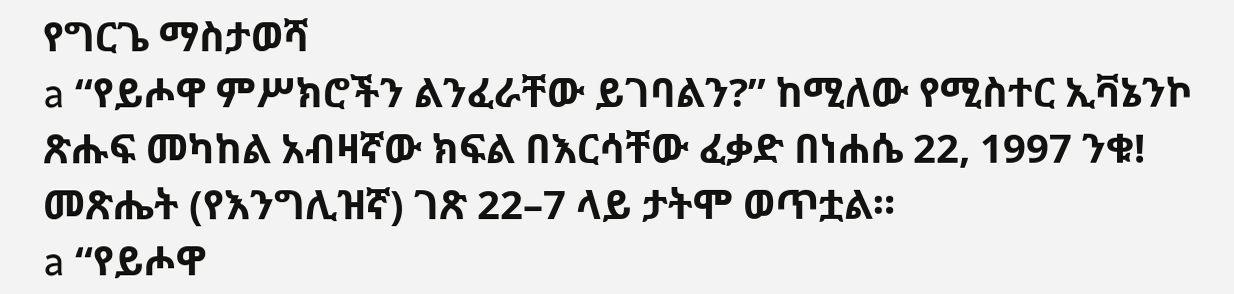የግርጌ ማስታወሻ
a “የይሖዋ ምሥክሮችን ልንፈራቸው ይገባልን?” ከሚለው የሚስተር ኢቫኔንኮ ጽሑፍ መካከል አብዛኛው ክፍል በእርሳቸው ፈቃድ በነሐሴ 22, 1997 ንቁ! መጽሔት (የእንግሊዝኛ) ገጽ 22–7 ላይ ታትሞ ወጥቷል።
a “የይሖዋ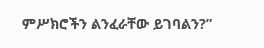ምሥክሮችን ልንፈራቸው ይገባልን?”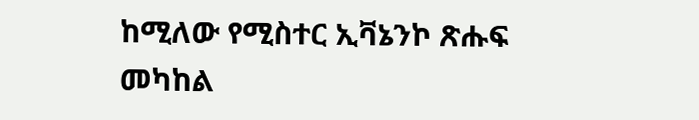ከሚለው የሚስተር ኢቫኔንኮ ጽሑፍ መካከል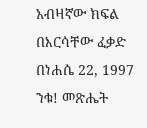አብዛኛው ክፍል በእርሳቸው ፈቃድ በነሐሴ 22, 1997 ንቁ! መጽሔት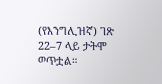(የእንግሊዝኛ) ገጽ 22–7 ላይ ታትሞ ወጥቷል።